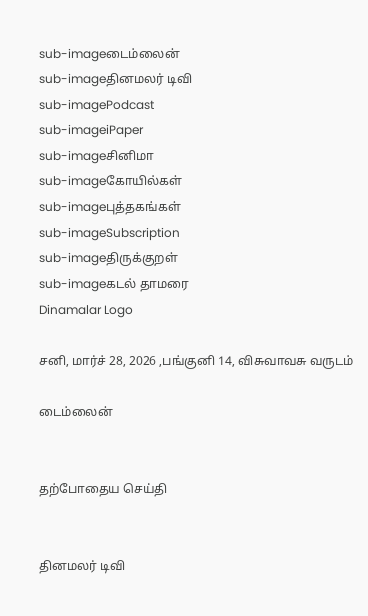sub-imageடைம்லைன்
sub-imageதினமலர் டிவி
sub-imagePodcast
sub-imageiPaper
sub-imageசினிமா
sub-imageகோயில்கள்
sub-imageபுத்தகங்கள்
sub-imageSubscription
sub-imageதிருக்குறள்
sub-imageகடல் தாமரை
Dinamalar Logo

சனி, மார்ச் 28, 2026 ,பங்குனி 14, விசுவாவசு வருடம்

டைம்லைன்


தற்போதைய செய்தி


தினமலர் டிவி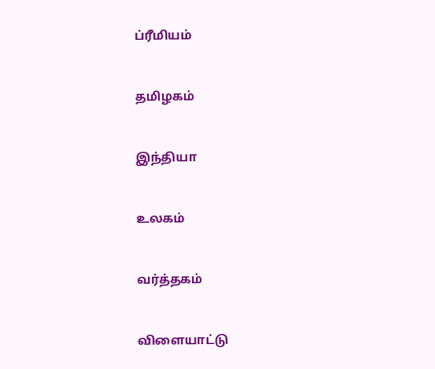ப்ரீமியம்


தமிழகம்


இந்தியா


உலகம்


வர்த்தகம்


விளையாட்டு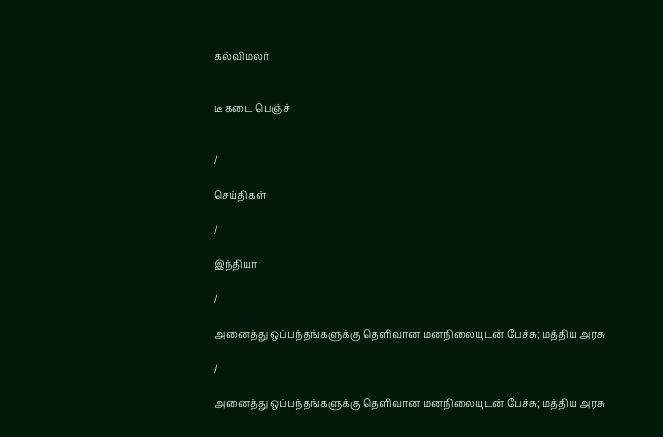கல்விமலர்


டீ கடை பெஞ்ச்


/

செய்திகள்

/

இந்தியா

/

அனைத்து ஒப்பந்தங்களுக்கு தெளிவான மனநிலையுடன் பேச்சு; மத்திய அரசு

/

அனைத்து ஒப்பந்தங்களுக்கு தெளிவான மனநிலையுடன் பேச்சு; மத்திய அரசு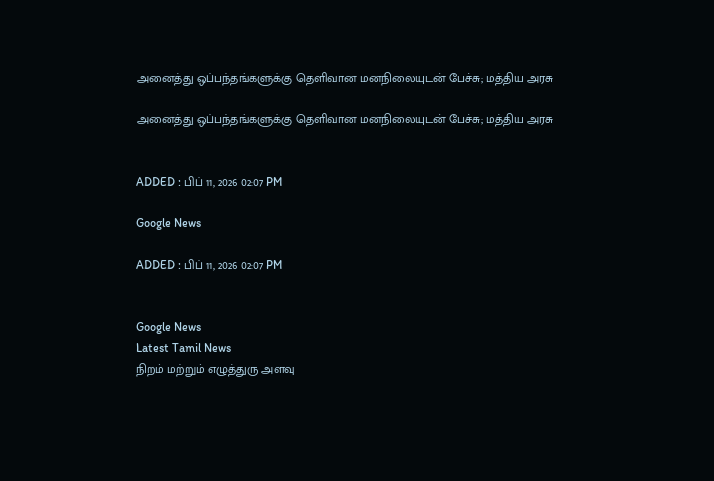அனைத்து ஒப்பந்தங்களுக்கு தெளிவான மனநிலையுடன் பேச்சு; மத்திய அரசு

அனைத்து ஒப்பந்தங்களுக்கு தெளிவான மனநிலையுடன் பேச்சு; மத்திய அரசு


ADDED : பிப் 11, 2026 02:07 PM

Google News

ADDED : பிப் 11, 2026 02:07 PM


Google News
Latest Tamil News
நிறம் மற்றும் எழுத்துரு அளவு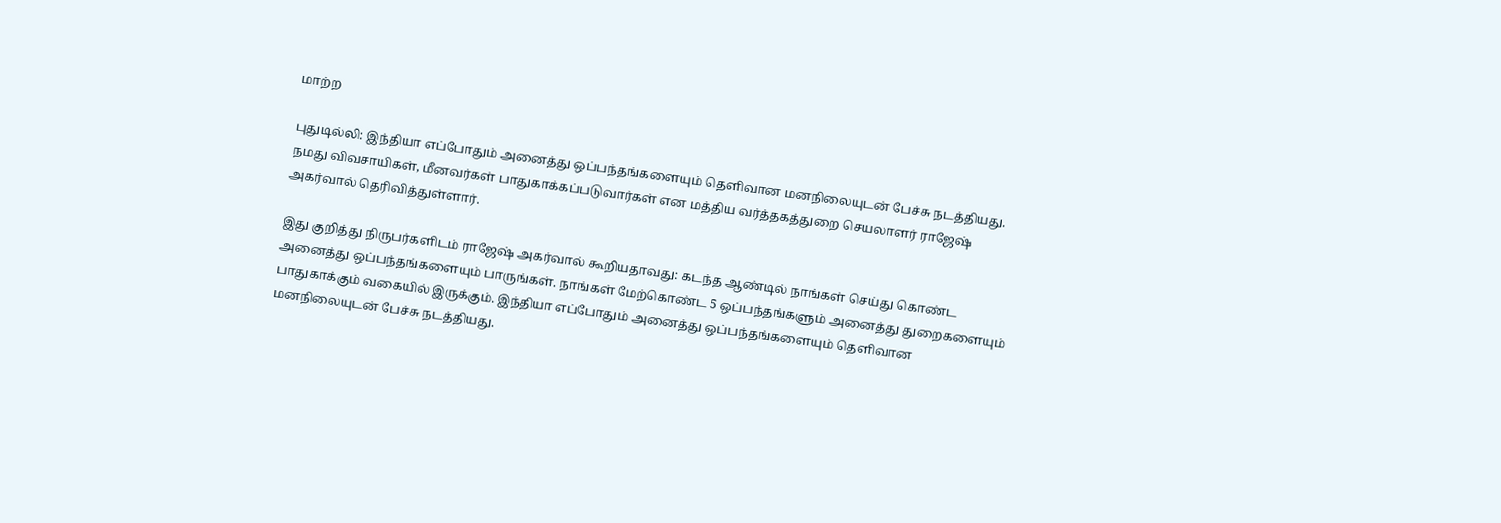மாற்ற

புதுடில்லி: இந்தியா எப்போதும் அனைத்து ஒப்பந்தங்களையும் தெளிவான மனநிலையுடன் பேச்சு நடத்தியது. நமது விவசாயிகள், மீனவர்கள் பாதுகாக்கப்படுவார்கள் என மத்திய வர்த்தகத்துறை செயலாளர் ராஜேஷ் அகர்வால் தெரிவித்துள்ளார்.

இது குறித்து நிருபர்களிடம் ராஜேஷ் அகர்வால் கூறியதாவது: கடந்த ஆண்டில் நாங்கள் செய்து கொண்ட அனைத்து ஒப்பந்தங்களையும் பாருங்கள். நாங்கள் மேற்கொண்ட 5 ஒப்பந்தங்களும் அனைத்து துறைகளையும் பாதுகாக்கும் வகையில் இருக்கும். இந்தியா எப்போதும் அனைத்து ஒப்பந்தங்களையும் தெளிவான மனநிலையுடன் பேச்சு நடத்தியது.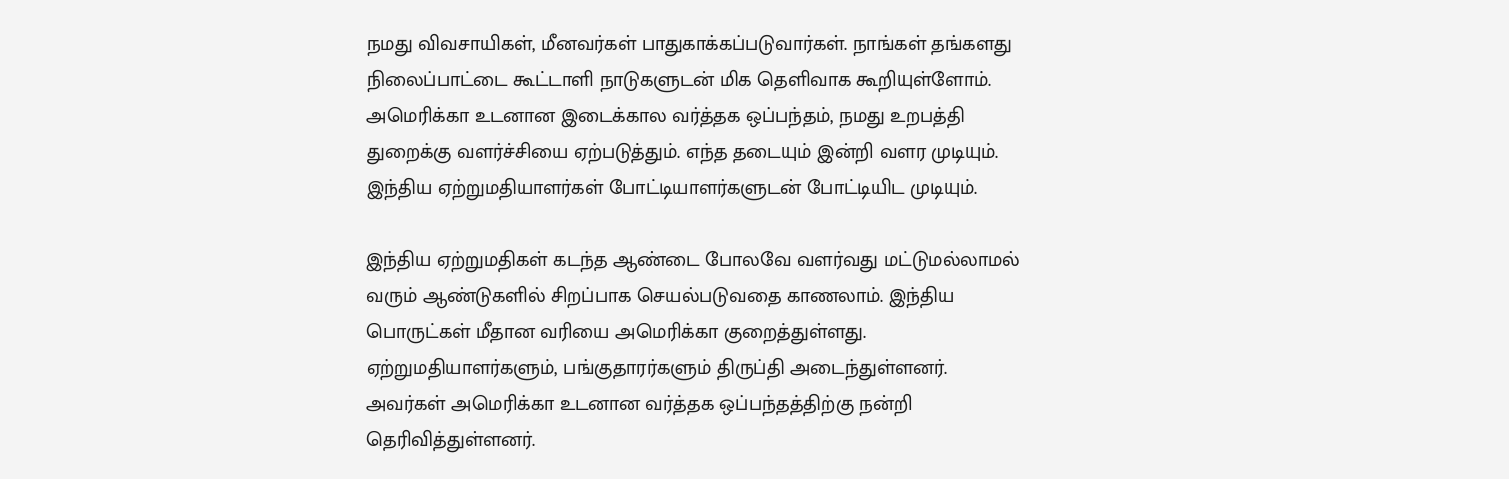நமது விவசாயிகள், மீனவர்கள் பாதுகாக்கப்படுவார்கள். நாங்கள் தங்களது நிலைப்பாட்டை கூட்டாளி நாடுகளுடன் மிக தெளிவாக கூறியுள்ளோம். அமெரிக்கா உடனான இடைக்கால வர்த்தக ஒப்பந்தம், நமது உறபத்தி துறைக்கு வளர்ச்சியை ஏற்படுத்தும். எந்த தடையும் இன்றி வளர முடியும். இந்திய ஏற்றுமதியாளர்கள் போட்டியாளர்களுடன் போட்டியிட முடியும்.

இந்திய ஏற்றுமதிகள் கடந்த ஆண்டை போலவே வளர்வது மட்டுமல்லாமல் வரும் ஆண்டுகளில் சிறப்பாக செயல்படுவதை காணலாம். இந்திய பொருட்கள் மீதான வரியை அமெரிக்கா குறைத்துள்ளது. ஏற்றுமதியாளர்களும், பங்குதாரர்களும் திருப்தி அடைந்துள்ளனர். அவர்கள் அமெரிக்கா உடனான வர்த்தக ஒப்பந்தத்திற்கு நன்றி தெரிவித்துள்ளனர்.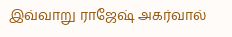இவ்வாறு ராஜேஷ் அகர்வால்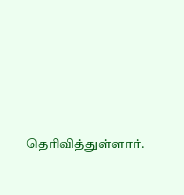தெரிவித்துள்ளார்.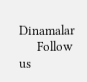Dinamalar
      Follow us